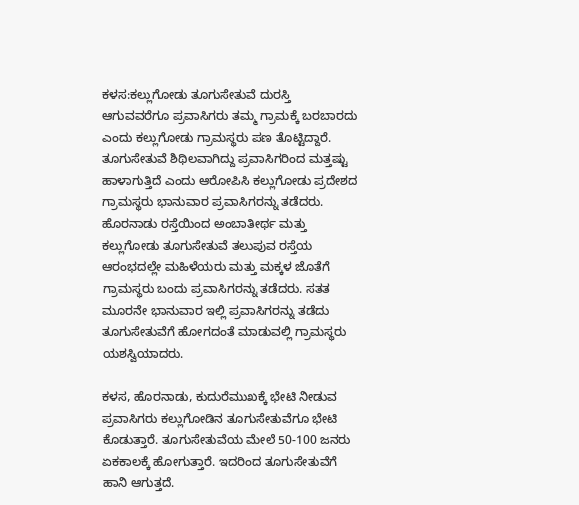ಕಳಸ:ಕಲ್ಲುಗೋಡು ತೂಗುಸೇತುವೆ ದುರಸ್ತಿ ಆಗುವವರೆಗೂ ಪ್ರವಾಸಿಗರು ತಮ್ಮ ಗ್ರಾಮಕ್ಕೆ ಬರಬಾರದು ಎಂದು ಕಲ್ಲುಗೋಡು ಗ್ರಾಮಸ್ಥರು ಪಣ ತೊಟ್ಟಿದ್ದಾರೆ. ತೂಗುಸೇತುವೆ ಶಿಥಿಲವಾಗಿದ್ದು ಪ್ರವಾಸಿಗರಿಂದ ಮತ್ತಷ್ಟು ಹಾಳಾಗುತ್ತಿದೆ ಎಂದು ಆರೋಪಿಸಿ ಕಲ್ಲುಗೋಡು ಪ್ರದೇಶದ ಗ್ರಾಮಸ್ಥರು ಭಾನುವಾರ ಪ್ರವಾಸಿಗರನ್ನು ತಡೆದರು.
ಹೊರನಾಡು ರಸ್ತೆಯಿಂದ ಅಂಬಾತೀರ್ಥ ಮತ್ತು ಕಲ್ಲುಗೋಡು ತೂಗುಸೇತುವೆ ತಲುಪುವ ರಸ್ತೆಯ ಆರಂಭದಲ್ಲೇ ಮಹಿಳೆಯರು ಮತ್ತು ಮಕ್ಕಳ ಜೊತೆಗೆ ಗ್ರಾಮಸ್ಥರು ಬಂದು ಪ್ರವಾಸಿಗರನ್ನು ತಡೆದರು. ಸತತ ಮೂರನೇ ಭಾನುವಾರ ಇಲ್ಲಿ ಪ್ರವಾಸಿಗರನ್ನು ತಡೆದು ತೂಗುಸೇತುವೆಗೆ ಹೋಗದಂತೆ ಮಾಡುವಲ್ಲಿ ಗ್ರಾಮಸ್ಥರು ಯಶಸ್ವಿಯಾದರು.

ಕಳಸ, ಹೊರನಾಡು, ಕುದುರೆಮುಖಕ್ಕೆ ಭೇಟಿ ನೀಡುವ ಪ್ರವಾಸಿಗರು ಕಲ್ಲುಗೋಡಿನ ತೂಗುಸೇತುವೆಗೂ ಭೇಟಿ ಕೊಡುತ್ತಾರೆ. ತೂಗುಸೇತುವೆಯ ಮೇಲೆ 50-100 ಜನರು ಏಕಕಾಲಕ್ಕೆ ಹೋಗುತ್ತಾರೆ. ಇದರಿಂದ ತೂಗುಸೇತುವೆಗೆ ಹಾನಿ ಆಗುತ್ತದೆ.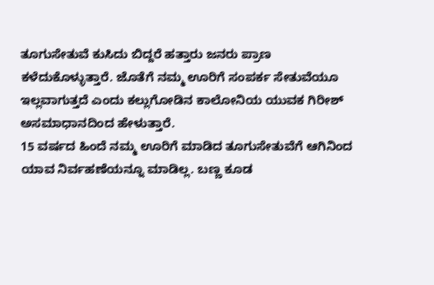ತೂಗುಸೇತುವೆ ಕುಸಿದು ಬಿದ್ದರೆ ಹತ್ತಾರು ಜನರು ಪ್ರಾಣ ಕಳೆದುಕೊಳ್ಳುತ್ತಾರೆ. ಜೊತೆಗೆ ನಮ್ಮ ಊರಿಗೆ ಸಂಪರ್ಕ ಸೇತುವೆಯೂ ಇಲ್ಲವಾಗುತ್ತದೆ ಎಂದು ಕಲ್ಲುಗೋಡಿನ ಕಾಲೋನಿಯ ಯುವಕ ಗಿರೀಶ್ ಅಸಮಾಧಾನದಿಂದ ಹೇಳುತ್ತಾರೆ.
15 ವರ್ಷದ ಹಿಂದೆ ನಮ್ಮ ಊರಿಗೆ ಮಾಡಿದ ತೂಗುಸೇತುವೆಗೆ ಆಗಿನಿಂದ ಯಾವ ನಿರ್ವಹಣೆಯನ್ನೂ ಮಾಡಿಲ್ಲ. ಬಣ್ಣ ಕೂಡ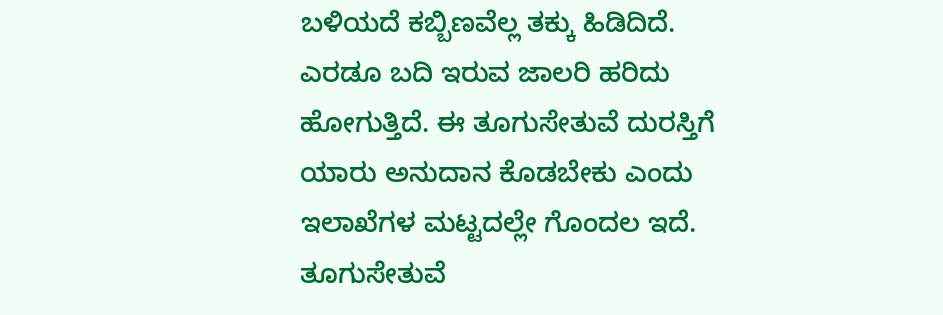ಬಳಿಯದೆ ಕಬ್ಬಿಣವೆಲ್ಲ ತಕ್ಕು ಹಿಡಿದಿದೆ. ಎರಡೂ ಬದಿ ಇರುವ ಜಾಲರಿ ಹರಿದು ಹೋಗುತ್ತಿದೆ. ಈ ತೂಗುಸೇತುವೆ ದುರಸ್ತಿಗೆ ಯಾರು ಅನುದಾನ ಕೊಡಬೇಕು ಎಂದು ಇಲಾಖೆಗಳ ಮಟ್ಟದಲ್ಲೇ ಗೊಂದಲ ಇದೆ. ತೂಗುಸೇತುವೆ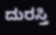ದುರಸ್ತಿ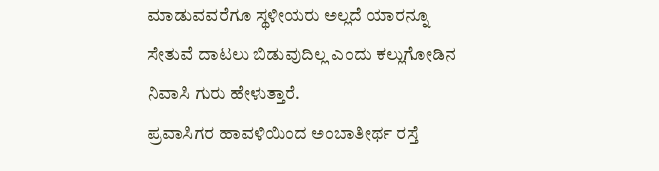ಮಾಡುವವರೆಗೂ ಸ್ಥಳೀಯರು ಅಲ್ಲದೆ ಯಾರನ್ನೂ ಸೇತುವೆ ದಾಟಲು ಬಿಡುವುದಿಲ್ಲ ಎಂದು ಕಲ್ಲುಗೋಡಿನ ನಿವಾಸಿ ಗುರು ಹೇಳುತ್ತಾರೆ.
ಪ್ರವಾಸಿಗರ ಹಾವಳಿಯಿಂದ ಅಂಬಾತೀರ್ಥ ರಸ್ತೆ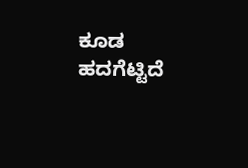ಕೂಡ ಹದಗೆಟ್ಟಿದೆ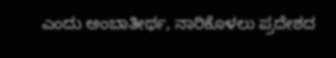ಎಂದು ಅಂಬಾತೀರ್ಥ, ನಾರಿಕೊಳಲು ಪ್ರದೇಶದ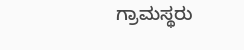ಗ್ರಾಮಸ್ಥರು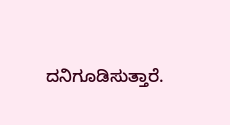ದನಿಗೂಡಿಸುತ್ತಾರೆ.